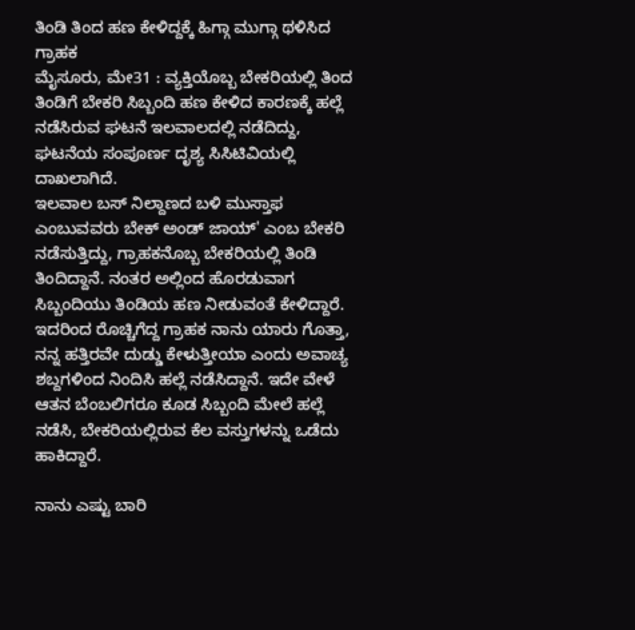ತಿಂಡಿ ತಿಂದ ಹಣ ಕೇಳಿದ್ದಕ್ಕೆ ಹಿಗ್ಗಾ ಮುಗ್ಗಾ ಥಳಿಸಿದ ಗ್ರಾಹಕ
ಮೈಸೂರು, ಮೇ31 : ವ್ಯಕ್ತಿಯೊಬ್ಬ ಬೇಕರಿಯಲ್ಲಿ ತಿಂದ ತಿಂಡಿಗೆ ಬೇಕರಿ ಸಿಬ್ಬಂದಿ ಹಣ ಕೇಳಿದ ಕಾರಣಕ್ಕೆ ಹಲ್ಲೆ ನಡೆಸಿರುವ ಘಟನೆ ಇಲವಾಲದಲ್ಲಿ ನಡೆದಿದ್ದು, ಘಟನೆಯ ಸಂಪೂರ್ಣ ದೃಶ್ಯ ಸಿಸಿಟಿವಿಯಲ್ಲಿ ದಾಖಲಾಗಿದೆ.
ಇಲವಾಲ ಬಸ್ ನಿಲ್ದಾಣದ ಬಳಿ ಮುಸ್ತಾಫ ಎಂಬುವವರು ಬೇಕ್ ಅಂಡ್ ಜಾಯ್' ಎಂಬ ಬೇಕರಿ ನಡೆಸುತ್ತಿದ್ದು, ಗ್ರಾಹಕನೊಬ್ಬ ಬೇಕರಿಯಲ್ಲಿ ತಿಂಡಿ ತಿಂದಿದ್ದಾನೆ. ನಂತರ ಅಲ್ಲಿಂದ ಹೊರಡುವಾಗ ಸಿಬ್ಬಂದಿಯು ತಿಂಡಿಯ ಹಣ ನೀಡುವಂತೆ ಕೇಳಿದ್ದಾರೆ.
ಇದರಿಂದ ರೊಚ್ಚಿಗೆದ್ದ ಗ್ರಾಹಕ ನಾನು ಯಾರು ಗೊತ್ತಾ, ನನ್ನ ಹತ್ತಿರವೇ ದುಡ್ಡು ಕೇಳುತ್ತೀಯಾ ಎಂದು ಅವಾಚ್ಯ ಶಬ್ದಗಳಿಂದ ನಿಂದಿಸಿ ಹಲ್ಲೆ ನಡೆಸಿದ್ದಾನೆ. ಇದೇ ವೇಳೆ ಆತನ ಬೆಂಬಲಿಗರೂ ಕೂಡ ಸಿಬ್ಬಂದಿ ಮೇಲೆ ಹಲ್ಲೆ ನಡೆಸಿ, ಬೇಕರಿಯಲ್ಲಿರುವ ಕೆಲ ವಸ್ತುಗಳನ್ನು ಒಡೆದು ಹಾಕಿದ್ದಾರೆ.

ನಾನು ಎಷ್ಟು ಬಾರಿ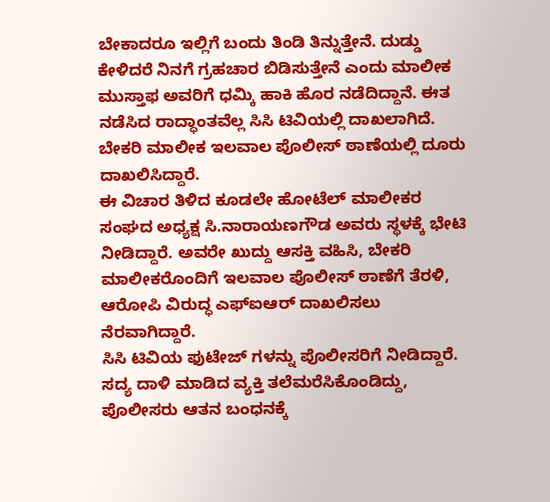ಬೇಕಾದರೂ ಇಲ್ಲಿಗೆ ಬಂದು ತಿಂಡಿ ತಿನ್ನುತ್ತೇನೆ. ದುಡ್ಡು ಕೇಳಿದರೆ ನಿನಗೆ ಗ್ರಹಚಾರ ಬಿಡಿಸುತ್ತೇನೆ ಎಂದು ಮಾಲೀಕ ಮುಸ್ತಾಫ ಅವರಿಗೆ ಧಮ್ಕಿ ಹಾಕಿ ಹೊರ ನಡೆದಿದ್ದಾನೆ. ಈತ ನಡೆಸಿದ ರಾದ್ಧಾಂತವೆಲ್ಲ ಸಿಸಿ ಟಿವಿಯಲ್ಲಿ ದಾಖಲಾಗಿದೆ. ಬೇಕರಿ ಮಾಲೀಕ ಇಲವಾಲ ಪೊಲೀಸ್ ಠಾಣೆಯಲ್ಲಿ ದೂರು ದಾಖಲಿಸಿದ್ದಾರೆ.
ಈ ವಿಚಾರ ತಿಳಿದ ಕೂಡಲೇ ಹೋಟೆಲ್ ಮಾಲೀಕರ ಸಂಘದ ಅಧ್ಯಕ್ಷ ಸಿ.ನಾರಾಯಣಗೌಡ ಅವರು ಸ್ಥಳಕ್ಕೆ ಭೇಟಿ ನೀಡಿದ್ದಾರೆ. ಅವರೇ ಖುದ್ದು ಆಸಕ್ತಿ ವಹಿಸಿ, ಬೇಕರಿ ಮಾಲೀಕರೊಂದಿಗೆ ಇಲವಾಲ ಪೊಲೀಸ್ ಠಾಣೆಗೆ ತೆರಳಿ, ಆರೋಪಿ ವಿರುದ್ಧ ಎಫ್ಐಆರ್ ದಾಖಲಿಸಲು ನೆರವಾಗಿದ್ದಾರೆ.
ಸಿಸಿ ಟಿವಿಯ ಫುಟೇಜ್ ಗಳನ್ನು ಪೊಲೀಸರಿಗೆ ನೀಡಿದ್ದಾರೆ. ಸದ್ಯ ದಾಳಿ ಮಾಡಿದ ವ್ಯಕ್ತಿ ತಲೆಮರೆಸಿಕೊಂಡಿದ್ದು, ಪೊಲೀಸರು ಆತನ ಬಂಧನಕ್ಕೆ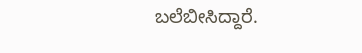ಬಲೆಬೀಸಿದ್ದಾರೆ.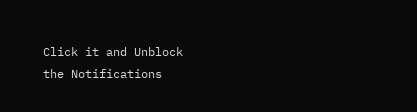Click it and Unblock the Notifications